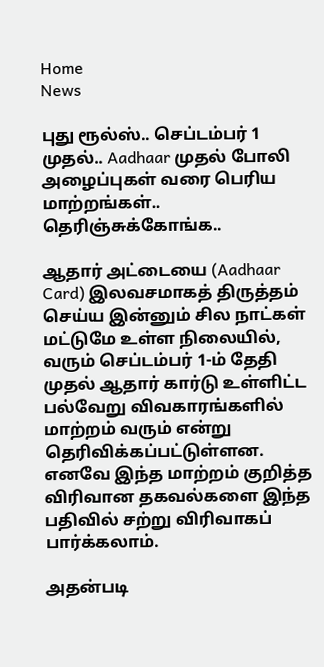Home
News

புது ரூல்ஸ்.. செப்டம்பர் 1 முதல்.. Aadhaar முதல் போலி அழைப்புகள் வரை பெரிய மாற்றங்கள்.. தெரிஞ்சுக்கோங்க..

ஆதார் அட்டையை (Aadhaar Card) இலவசமாகத் திருத்தம் செய்ய இன்னும் சில நாட்கள் மட்டுமே உள்ள நிலையில், வரும் செப்டம்பர் 1-ம் தேதி முதல் ஆதார் கார்டு உள்ளிட்ட பல்வேறு விவகாரங்களில் மாற்றம் வரும் என்று தெரிவிக்கப்பட்டுள்ளன. எனவே இந்த மாற்றம் குறித்த விரிவான தகவல்களை இந்த பதிவில் சற்று விரிவாகப் பார்க்கலாம்.

அதன்படி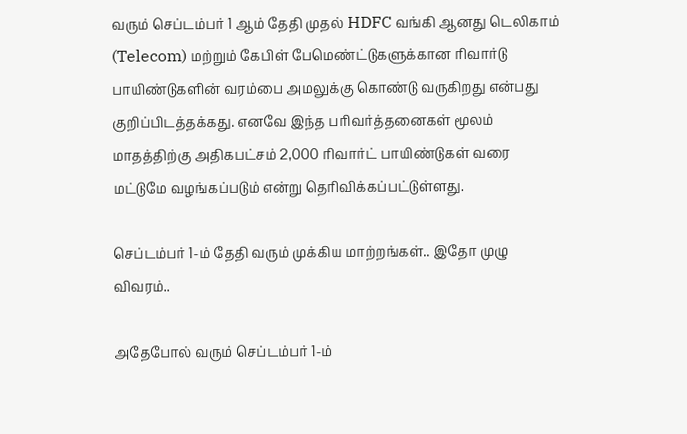வரும் செப்டம்பர் 1 ஆம் தேதி முதல் HDFC வங்கி ஆனது டெலிகாம் (Telecom) மற்றும் கேபிள் பேமெண்ட்டுகளுக்கான ரிவார்டு பாயிண்டுகளின் வரம்பை அமலுக்கு கொண்டு வருகிறது என்பது குறிப்பிடத்தக்கது. எனவே இந்த பரிவர்த்தனைகள் மூலம் மாதத்திற்கு அதிகபட்சம் 2,000 ரிவார்ட் பாயிண்டுகள் வரை மட்டுமே வழங்கப்படும் என்று தெரிவிக்கப்பட்டுள்ளது.

செப்டம்பர் 1-ம் தேதி வரும் முக்கிய மாற்றங்கள்.. இதோ முழு விவரம்..

அதேபோல் வரும் செப்டம்பர் 1-ம்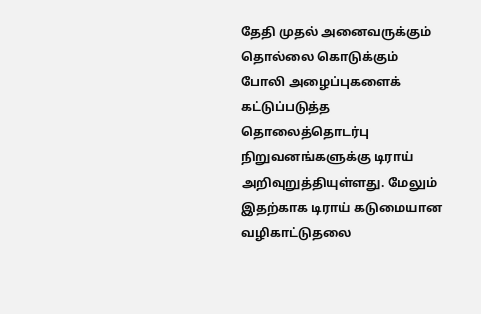தேதி முதல் அனைவருக்கும் தொல்லை கொடுக்கும் போலி அழைப்புகளைக் கட்டுப்படுத்த தொலைத்தொடர்பு நிறுவனங்களுக்கு டிராய் அறிவுறுத்தியுள்ளது. மேலும் இதற்காக டிராய் கடுமையான வழிகாட்டுதலை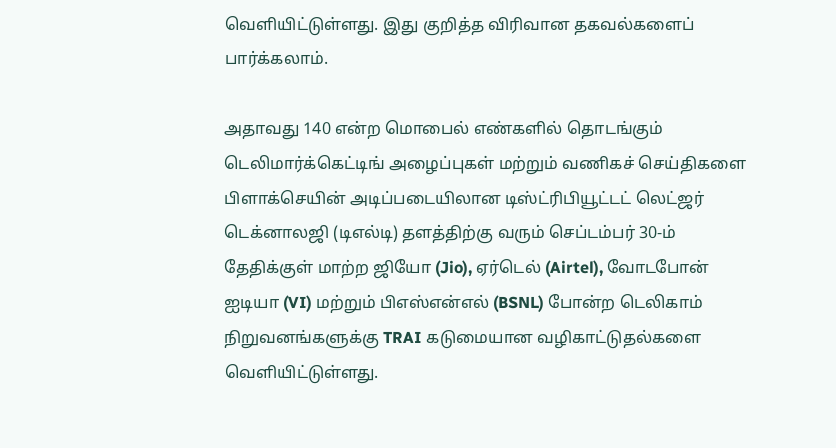வெளியிட்டுள்ளது. இது குறித்த விரிவான தகவல்களைப் பார்க்கலாம்.

அதாவது 140 என்ற மொபைல் எண்களில் தொடங்கும் டெலிமார்க்கெட்டிங் அழைப்புகள் மற்றும் வணிகச் செய்திகளை பிளாக்செயின் அடிப்படையிலான டிஸ்ட்ரிபியூட்டட் லெட்ஜர் டெக்னாலஜி (டிஎல்டி) தளத்திற்கு வரும் செப்டம்பர் 30-ம் தேதிக்குள் மாற்ற ஜியோ (Jio), ஏர்டெல் (Airtel), வோடபோன் ஐடியா (VI) மற்றும் பிஎஸ்என்எல் (BSNL) போன்ற டெலிகாம் நிறுவனங்களுக்கு TRAI கடுமையான வழிகாட்டுதல்களை வெளியிட்டுள்ளது.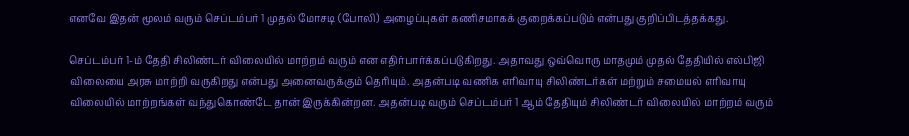எனவே இதன் மூலம் வரும் செப்டம்பர் 1 முதல் மோசடி (போலி) அழைப்புகள் கணிசமாகக் குறைக்கப்படும் என்பது குறிப்பிடத்தக்கது.

செப்டம்பர் 1-ம் தேதி சிலிண்டர் விலையில் மாற்றம் வரும் என எதிர்பார்க்கப்படுகிறது. அதாவது ஒவ்வொரு மாதமும் முதல் தேதியில் எல்பிஜி விலையை அரசு மாற்றி வருகிறது என்பது அனைவருக்கும் தெரியும். அதன்படி வணிக எரிவாயு சிலிண்டர்கள் மற்றும் சமையல் எரிவாயு விலையில் மாற்றங்கள் வந்துகொண்டே தான் இருக்கின்றன. அதன்படி வரும் செப்டம்பர் 1 ஆம் தேதியும் சிலிண்டர் விலையில் மாற்றம் வரும்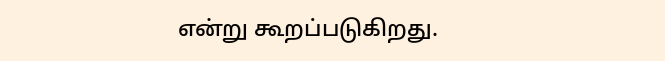என்று கூறப்படுகிறது.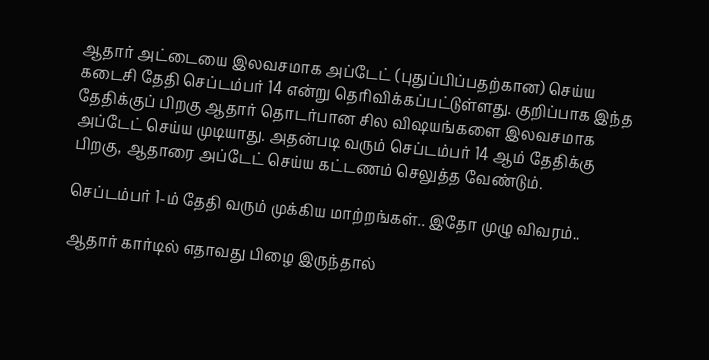ஆதார் அட்டையை இலவசமாக அப்டேட் (புதுப்பிப்பதற்கான) செய்ய கடைசி தேதி செப்டம்பர் 14 என்று தெரிவிக்கப்பட்டுள்ளது. குறிப்பாக இந்த தேதிக்குப் பிறகு ஆதார் தொடர்பான சில விஷயங்களை இலவசமாக அப்டேட் செய்ய முடியாது. அதன்படி வரும் செப்டம்பர் 14 ஆம் தேதிக்கு பிறகு, ஆதாரை அப்டேட் செய்ய கட்டணம் செலுத்த வேண்டும்.

செப்டம்பர் 1-ம் தேதி வரும் முக்கிய மாற்றங்கள்.. இதோ முழு விவரம்..

ஆதார் கார்டில் எதாவது பிழை இருந்தால்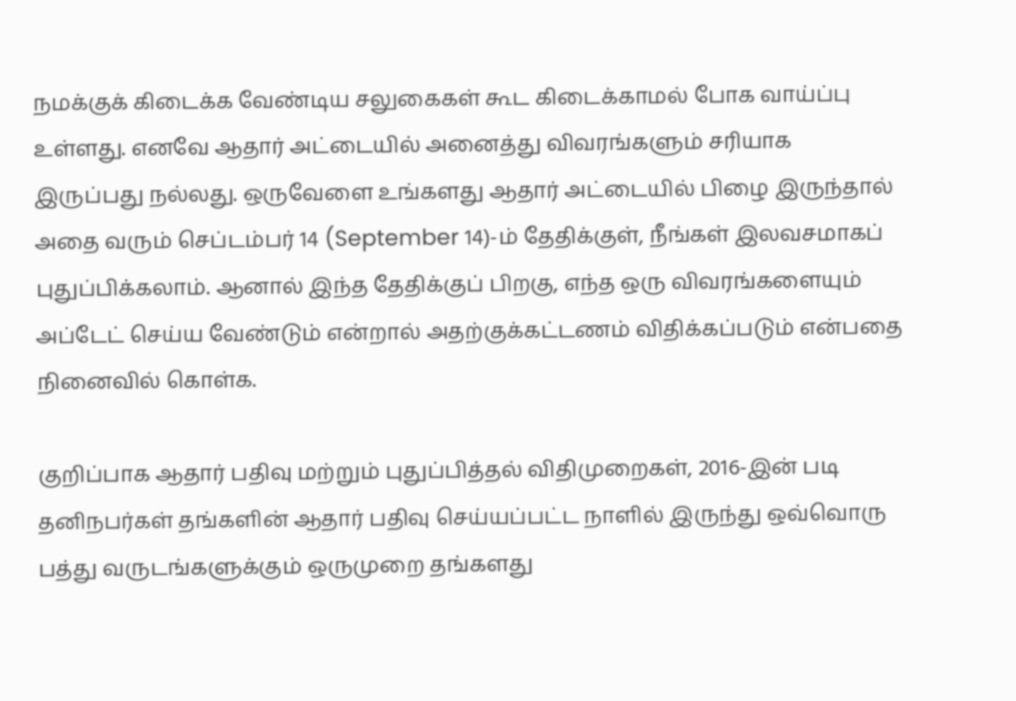நமக்குக் கிடைக்க வேண்டிய சலுகைகள் கூட கிடைக்காமல் போக வாய்ப்பு உள்ளது. எனவே ஆதார் அட்டையில் அனைத்து விவரங்களும் சரியாக இருப்பது நல்லது. ஒருவேளை உங்களது ஆதார் அட்டையில் பிழை இருந்தால் அதை வரும் செப்டம்பர் 14 (September 14)-ம் தேதிக்குள், நீங்கள் இலவசமாகப் புதுப்பிக்கலாம். ஆனால் இந்த தேதிக்குப் பிறகு, எந்த ஒரு விவரங்களையும் அப்டேட் செய்ய வேண்டும் என்றால் அதற்குக்கட்டணம் விதிக்கப்படும் என்பதை நினைவில் கொள்க.

குறிப்பாக ஆதார் பதிவு மற்றும் புதுப்பித்தல் விதிமுறைகள், 2016-இன் படி தனிநபர்கள் தங்களின் ஆதார் பதிவு செய்யப்பட்ட நாளில் இருந்து ஒவ்வொரு பத்து வருடங்களுக்கும் ஒருமுறை தங்களது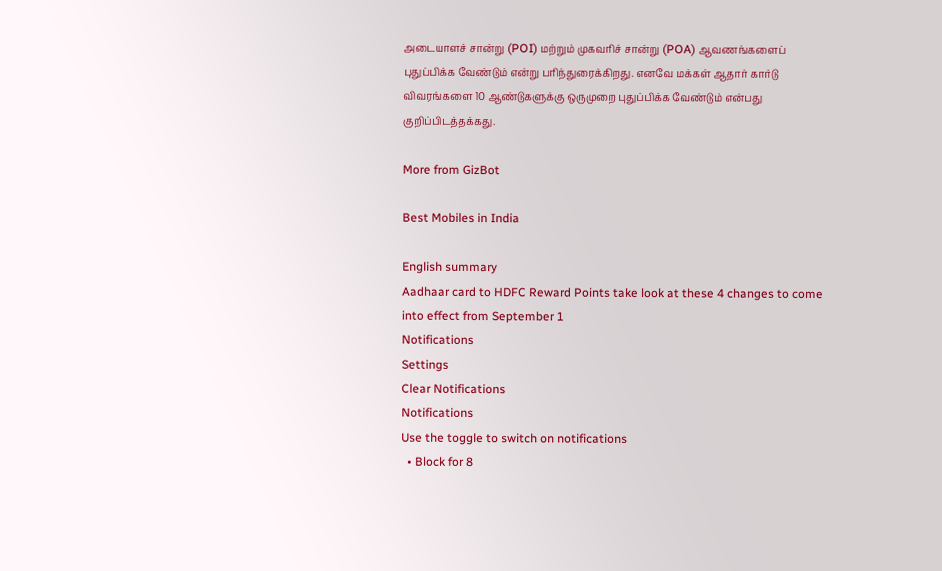அடையாளச் சான்று (POI) மற்றும் முகவரிச் சான்று (POA) ஆவணங்களைப் புதுப்பிக்க வேண்டும் என்று பரிந்துரைக்கிறது. எனவே மக்கள் ஆதார் கார்டு விவரங்களை 10 ஆண்டுகளுக்கு ஒருமுறை புதுப்பிக்க வேண்டும் என்பது குறிப்பிடத்தக்கது.

More from GizBot

Best Mobiles in India

English summary
Aadhaar card to HDFC Reward Points take look at these 4 changes to come into effect from September 1
Notifications
Settings
Clear Notifications
Notifications
Use the toggle to switch on notifications
  • Block for 8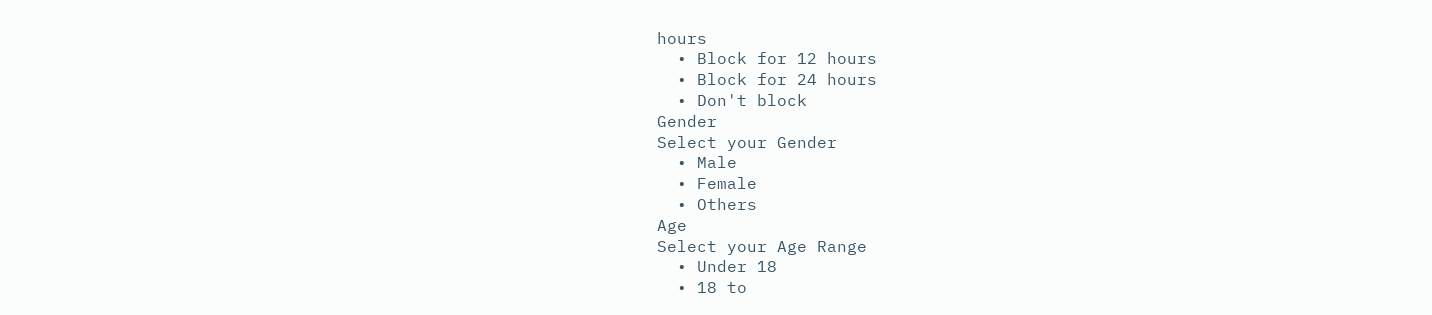hours
  • Block for 12 hours
  • Block for 24 hours
  • Don't block
Gender
Select your Gender
  • Male
  • Female
  • Others
Age
Select your Age Range
  • Under 18
  • 18 to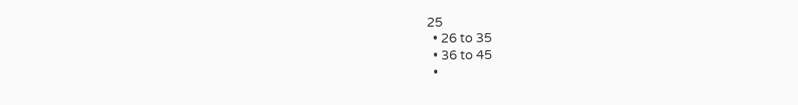25
  • 26 to 35
  • 36 to 45
  •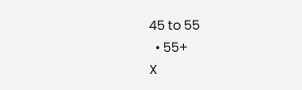45 to 55
  • 55+
X